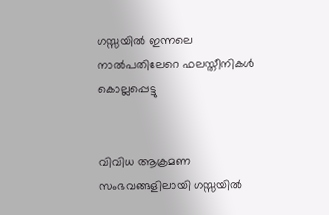ഗസ്സയില്‍ ഇന്നലെ നാല്‍പതിലേറെ ഫലസ്തീനികള്‍ കൊല്ലപ്പെട്ടു


വിവിധ ആക്രമണ സംഭവങ്ങളിലായി ഗസ്സയില്‍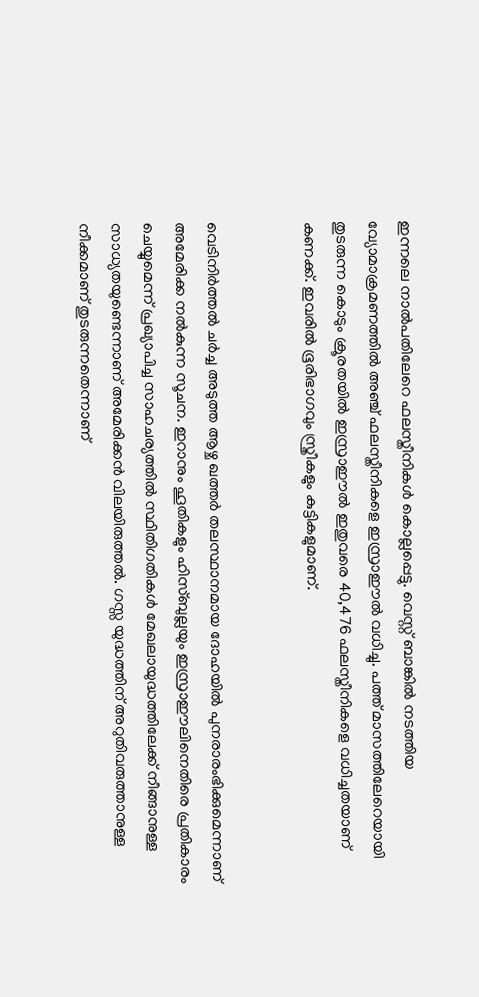ഇന്നലെ നാല്‍പതിലേറെ ഫലസ്തീനികള്‍ കൊല്ലപ്പെട്ടു. വെസ്റ്റ് ബാങ്കില്‍ നടത്തിയ വ്യോമാക്രമണത്തില്‍ അഞ്ച് ഫലസ്തീനികളെ ഇസ്രാഈല്‍ വധിച്ചു. പത്ത് മാസത്തിലേറെയായി തുടരുന്ന കൊടും ക്രൂരതയില്‍ ഇസ്രാഈല്‍ ഇതുവരെ 40,476 ഫലസ്തീനികളെ വധിച്ചതയാണ് കണക്ക്. ഇവരില്‍ ഭൂരിഭാഗവും സ്ത്രീകളും കുട്ടികളുമാണ്.


വെടിനിര്‍ത്തല്‍ ചര്‍ച്ച അടുത്ത ആഴ്ച ഖത്തര്‍ തലസ്ഥാനമായ ദോഹയില്‍ പുനരാരംഭിക്കുമെന്നാണ് അമേരിക്ക നല്‍കുന്ന സൂചന. ഇറാനും ഹൂതികളും ഹിസ്ബുല്ലയും ഇസ്രാഈലിനെതിരെ പ്രതികാരം ചെയ്യുമെന്ന് പ്രഖ്യാപിച്ച സാഹചര്യത്തില്‍ സ്ഥിതിഗതികള്‍ മേഖലായുദ്ധത്തിലേക്ക് നീങ്ങാനുള്ള സാധ്യതയുണ്ടെന്നാണ് അമേരിക്കന്‍ വിലയിരുത്തല്‍. ഗസ്സ യുദ്ധത്തിന് അറുതിവരുത്താനുള്ള നീക്കമാണ് തുടരുന്നതെന്നാണ്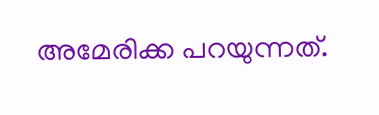അമേരിക്ക പറയുന്നത്.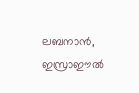ലബനാന്‍, ഇസ്രാഈല്‍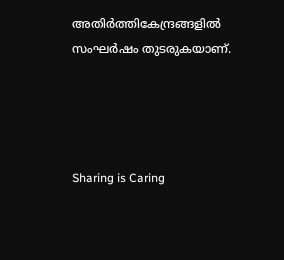അതിര്‍ത്തികേന്ദ്രങ്ങളില്‍ സംഘര്‍ഷം തുടരുകയാണ്.




Sharing is Caring